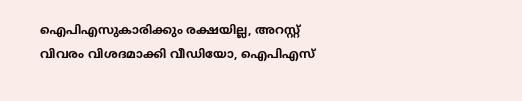ഐപിഎസുകാരിക്കും രക്ഷയില്ല, അറസ്റ്റ് വിവരം വിശദമാക്കി വീഡിയോ, ഐപിഎസ്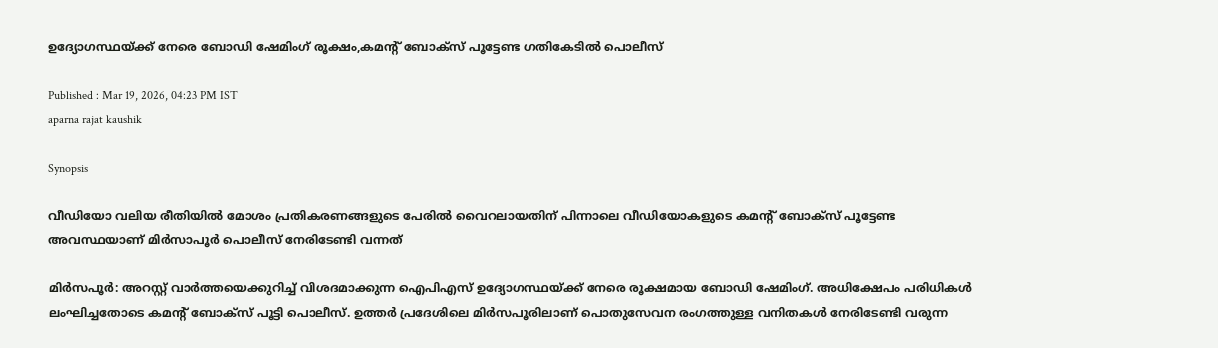ഉദ്യോഗസ്ഥയ്ക്ക് നേരെ ബോഡി ഷേമിംഗ് രൂക്ഷം,കമന്റ് ബോക്സ് പൂട്ടേണ്ട ഗതികേടിൽ പൊലീസ്

Published : Mar 19, 2026, 04:23 PM IST
aparna rajat kaushik

Synopsis

വീഡിയോ വലിയ രീതിയിൽ മോശം പ്രതികരണങ്ങളുടെ പേരിൽ വൈറലായതിന് പിന്നാലെ വീഡിയോകളുടെ കമന്റ് ബോക്സ് പൂട്ടേണ്ട അവസ്ഥയാണ് മിർസാപൂർ പൊലീസ് നേരിടേണ്ടി വന്നത്

മിർസപൂർ: അറസ്റ്റ് വാർത്തയെക്കുറിച്ച് വിശദമാക്കുന്ന ഐപിഎസ് ഉദ്യോഗസ്ഥയ്ക്ക് നേരെ രൂക്ഷമായ ബോഡി ഷേമിംഗ്. അധിക്ഷേപം പരിധികൾ ലംഘിച്ചതോടെ കമന്റ് ബോക്സ് പൂട്ടി പൊലീസ്. ഉത്തർ പ്രദേശിലെ മിർസപൂരിലാണ് പൊതുസേവന രംഗത്തുള്ള വനിതകൾ നേരിടേണ്ടി വരുന്ന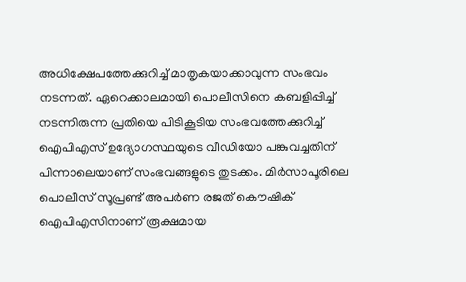അധിക്ഷേപത്തേക്കുറിച്ച് മാതൃകയാക്കാവുന്ന സംഭവം നടന്നത്. ഏറെക്കാലമായി പൊലീസിനെ കബളിപ്പിച്ച് നടന്നിരുന്ന പ്രതിയെ പിടികൂടിയ സംഭവത്തേക്കുറിച്ച് ഐപിഎസ് ഉദ്യോഗസ്ഥയുടെ വീഡിയോ പങ്കുവച്ചതിന് പിന്നാലെയാണ് സംഭവങ്ങളുടെ തുടക്കം. മിർസാപൂരിലെ പൊലീസ് സൂപ്രണ്ട് അപർണ രജത് കൌഷിക് ഐപിഎസിനാണ് രൂക്ഷമായ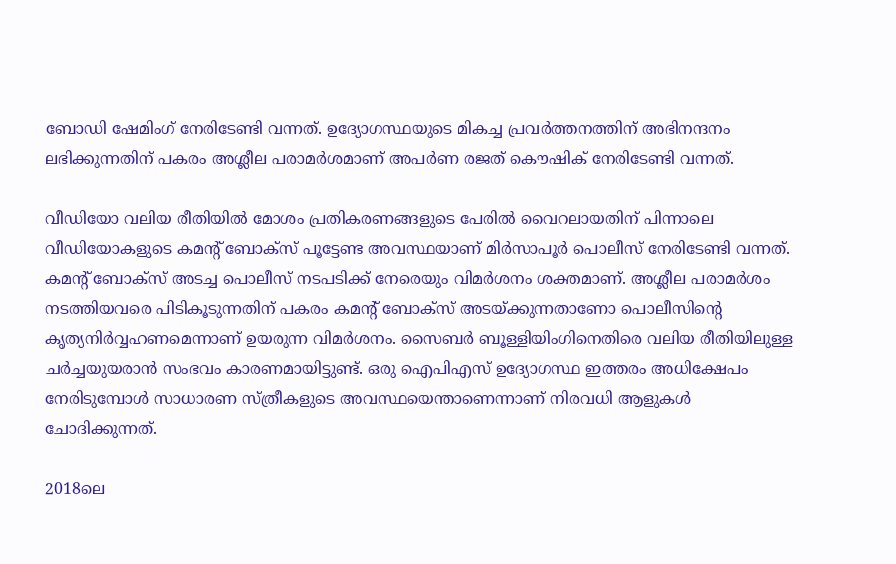ബോഡി ഷേമിംഗ് നേരിടേണ്ടി വന്നത്. ഉദ്യോഗസ്ഥയുടെ മികച്ച പ്രവർത്തനത്തിന് അഭിനന്ദനം ലഭിക്കുന്നതിന് പകരം അശ്ലീല പരാമർശമാണ് അപർണ രജത് കൌഷിക് നേരിടേണ്ടി വന്നത്.

വീഡിയോ വലിയ രീതിയിൽ മോശം പ്രതികരണങ്ങളുടെ പേരിൽ വൈറലായതിന് പിന്നാലെ വീഡിയോകളുടെ കമന്റ് ബോക്സ് പൂട്ടേണ്ട അവസ്ഥയാണ് മിർസാപൂർ പൊലീസ് നേരിടേണ്ടി വന്നത്. കമന്റ് ബോക്സ് അടച്ച പൊലീസ് നടപടിക്ക് നേരെയും വിമർശനം ശക്തമാണ്. അശ്ലീല പരാമർശം നടത്തിയവരെ പിടികൂടുന്നതിന് പകരം കമന്റ് ബോക്സ് അടയ്ക്കുന്നതാണോ പൊലീസിന്റെ കൃത്യനിർവ്വഹണമെന്നാണ് ഉയരുന്ന വിമർശനം. സൈബർ ബൂള്ളിയിംഗിനെതിരെ വലിയ രീതിയിലുള്ള ചർച്ചയുയരാൻ സംഭവം കാരണമായിട്ടുണ്ട്. ഒരു ഐപിഎസ് ഉദ്യോഗസ്ഥ ഇത്തരം അധിക്ഷേപം നേരിടുമ്പോൾ സാധാരണ സ്ത്രീകളുടെ അവസ്ഥയെന്താണെന്നാണ് നിരവധി ആളുകൾ ചോദിക്കുന്നത്.

2018ലെ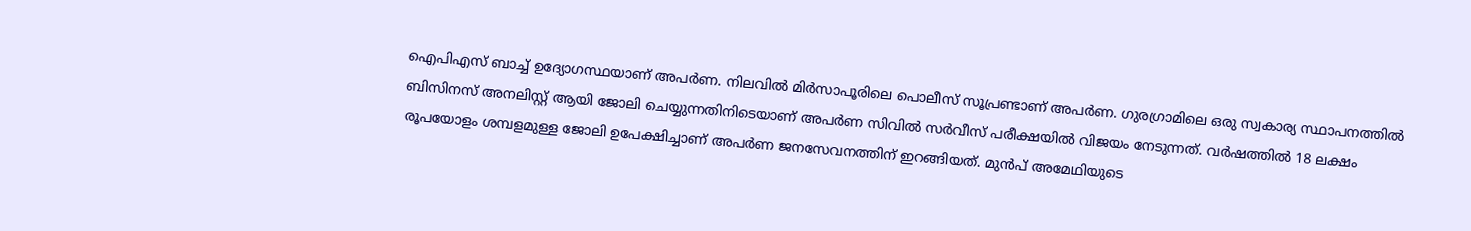ഐപിഎസ് ബാച്ച് ഉദ്യോഗസ്ഥയാണ് അപർണ. നിലവിൽ മിർസാപൂരിലെ പൊലീസ് സൂപ്രണ്ടാണ് അപർണ. ഗുരഗ്രാമിലെ ഒരു സ്വകാര്യ സ്ഥാപനത്തിൽ ബിസിനസ് അനലിസ്റ്റ് ആയി ജോലി ചെയ്യുന്നതിനിടെയാണ് അപർണ സിവിൽ സർവീസ് പരീക്ഷയിൽ വിജയം നേടുന്നത്. വർഷത്തിൽ 18 ലക്ഷം രൂപയോളം ശമ്പളമുള്ള ജോലി ഉപേക്ഷിച്ചാണ് അപർണ ജനസേവനത്തിന് ഇറങ്ങിയത്. മുൻപ് അമേഥിയുടെ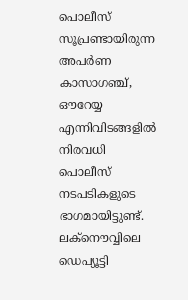പൊലീസ് സൂപ്രണ്ടായിരുന്ന അപർണ കാസാഗഞ്ച്, ഔറേയ്യ എന്നിവിടങ്ങളിൽ നിരവധി പൊലീസ് നടപടികളുടെ ഭാഗമായിട്ടുണ്ട്. ലക്നൌവ്വിലെ ഡെപ്യൂട്ടി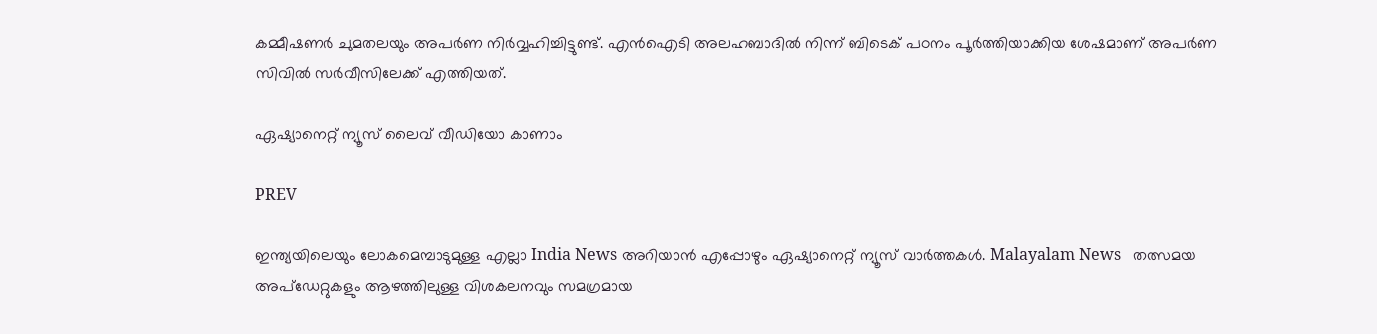കമ്മീഷണർ ചുമതലയും അപർണ നിർവ്വഹിച്ചിട്ടുണ്ട്. എൻഐടി അലഹബാദിൽ നിന്ന് ബിടെക് പഠനം പൂർത്തിയാക്കിയ ശേഷമാണ് അപർണ സിവിൽ സർവീസിലേക്ക് എത്തിയത്.

ഏഷ്യാനെറ്റ് ന്യൂസ് ലൈവ് വീഡിയോ കാണാം

PREV

ഇന്ത്യയിലെയും ലോകമെമ്പാടുമുള്ള എല്ലാ India News അറിയാൻ എപ്പോഴും ഏഷ്യാനെറ്റ് ന്യൂസ് വാർത്തകൾ. Malayalam News   തത്സമയ അപ്‌ഡേറ്റുകളും ആഴത്തിലുള്ള വിശകലനവും സമഗ്രമായ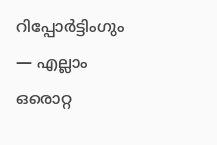റിപ്പോർട്ടിംഗും — എല്ലാം ഒരൊറ്റ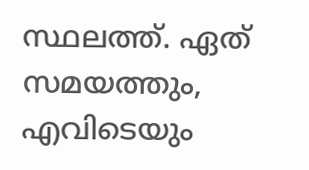സ്ഥലത്ത്. ഏത് സമയത്തും, എവിടെയും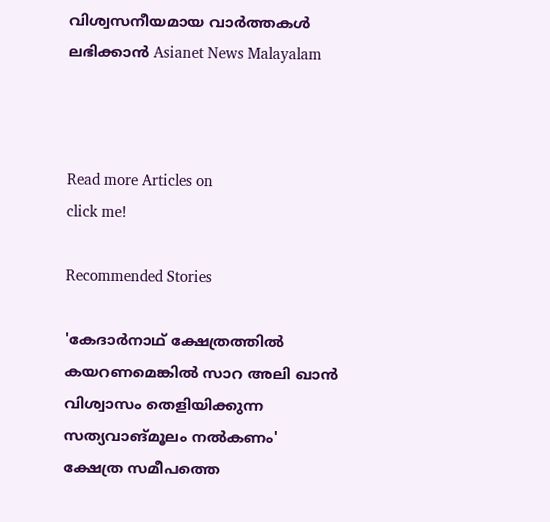വിശ്വസനീയമായ വാർത്തകൾ ലഭിക്കാൻ Asianet News Malayalam



Read more Articles on
click me!

Recommended Stories

'കേദാർനാഥ് ക്ഷേത്രത്തിൽ കയറണമെങ്കിൽ സാറ അലി ഖാന്‍ വിശ്വാസം തെളിയിക്കുന്ന സത്യവാങ്മൂലം നൽകണം'
ക്ഷേത്ര സമീപത്തെ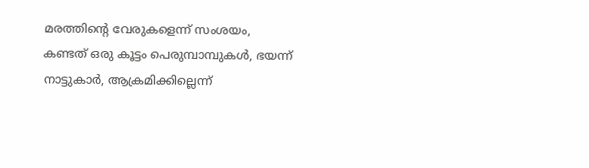മരത്തിന്റെ വേരുകളെന്ന് സംശയം, കണ്ടത് ഒരു കൂട്ടം പെരുമ്പാമ്പുകൾ, ഭയന്ന് നാട്ടുകാർ, ആക്രമിക്കില്ലെന്ന്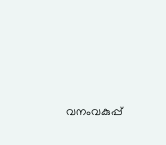വനംവകുപ്പ്